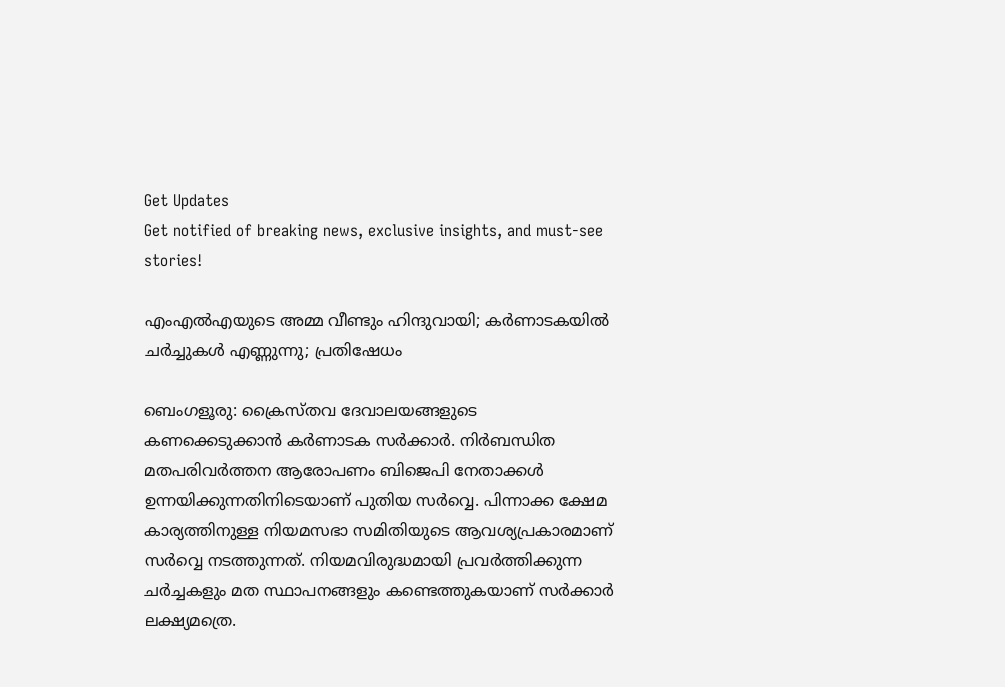Get Updates
Get notified of breaking news, exclusive insights, and must-see stories!

എംഎല്‍എയുടെ അമ്മ വീണ്ടും ഹിന്ദുവായി; കര്‍ണാടകയില്‍ ചര്‍ച്ചുകള്‍ എണ്ണുന്നു; പ്രതിഷേധം

ബെംഗളൂരു: ക്രൈസ്തവ ദേവാലയങ്ങളുടെ കണക്കെടുക്കാന്‍ കര്‍ണാടക സര്‍ക്കാര്‍. നിര്‍ബന്ധിത മതപരിവര്‍ത്തന ആരോപണം ബിജെപി നേതാക്കള്‍ ഉന്നയിക്കുന്നതിനിടെയാണ് പുതിയ സര്‍വ്വെ. പിന്നാക്ക ക്ഷേമ കാര്യത്തിനുള്ള നിയമസഭാ സമിതിയുടെ ആവശ്യപ്രകാരമാണ് സര്‍വ്വെ നടത്തുന്നത്. നിയമവിരുദ്ധമായി പ്രവര്‍ത്തിക്കുന്ന ചര്‍ച്ചകളും മത സ്ഥാപനങ്ങളും കണ്ടെത്തുകയാണ് സര്‍ക്കാര്‍ ലക്ഷ്യമത്രെ.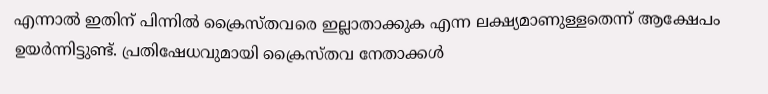എന്നാല്‍ ഇതിന് പിന്നില്‍ ക്രൈസ്തവരെ ഇല്ലാതാക്കുക എന്ന ലക്ഷ്യമാണുള്ളതെന്ന് ആക്ഷേപം ഉയര്‍ന്നിട്ടുണ്ട്. പ്രതിഷേധവുമായി ക്രൈസ്തവ നേതാക്കള്‍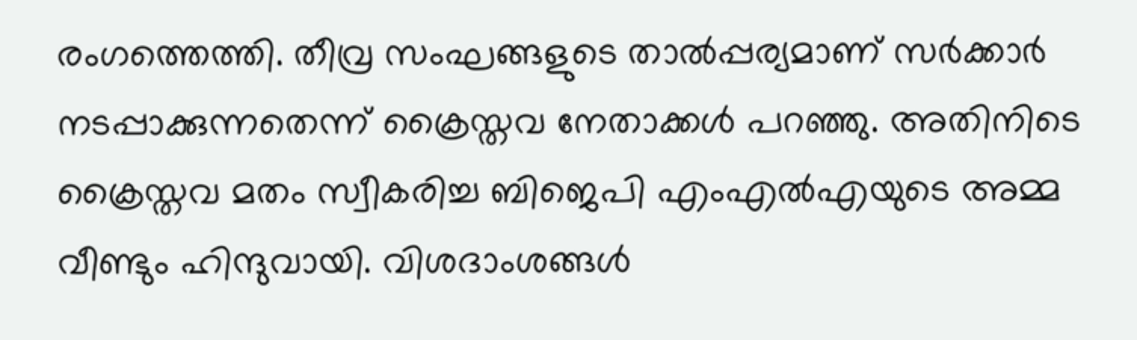രംഗത്തെത്തി. തീവ്ര സംഘങ്ങളുടെ താല്‍പ്പര്യമാണ് സര്‍ക്കാര്‍ നടപ്പാക്കുന്നതെന്ന് ക്രൈസ്തവ നേതാക്കള്‍ പറഞ്ഞു. അതിനിടെ ക്രൈസ്തവ മതം സ്വീകരിച്ച ബിജെപി എംഎല്‍എയുടെ അമ്മ വീണ്ടും ഹിന്ദുവായി. വിശദാംശങ്ങള്‍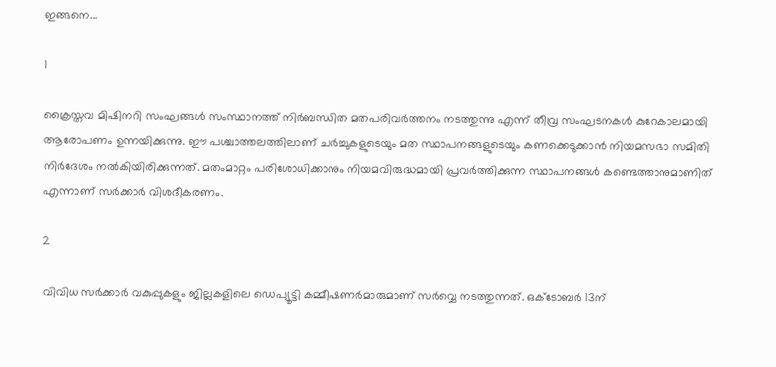ഇങ്ങനെ...

1

ക്രൈസ്തവ മിഷിനറി സംഘങ്ങള്‍ സംസ്ഥാനത്ത് നിര്‍ബന്ധിത മതപരിവര്‍ത്തനം നടത്തുന്നു എന്ന് തീവ്ര സംഘടനകള്‍ കുറേകാലമായി ആരോപണം ഉന്നയിക്കുന്നു. ഈ പശ്ചാത്തലത്തിലാണ് ചര്‍ച്ചുകളുടെയും മത സ്ഥാപനങ്ങളുടെയും കണക്കെടുക്കാന്‍ നിയമസഭാ സമിതി നിര്‍ദേശം നല്‍കിയിരിക്കുന്നത്. മതംമാറ്റം പരിശോധിക്കാനും നിയമവിരുദ്ധമായി പ്രവര്‍ത്തിക്കുന്ന സ്ഥാപനങ്ങള്‍ കണ്ടെത്താനുമാണിത് എന്നാണ് സര്‍ക്കാര്‍ വിശദീകരണം.

2

വിവിധ സര്‍ക്കാര്‍ വകുപ്പുകളും ജില്ലകളിലെ ഡെപ്യൂട്ടി കമ്മീഷണര്‍മാരുമാണ് സര്‍വ്വെ നടത്തുന്നത്. ഒക്ടോബര്‍ 13ന്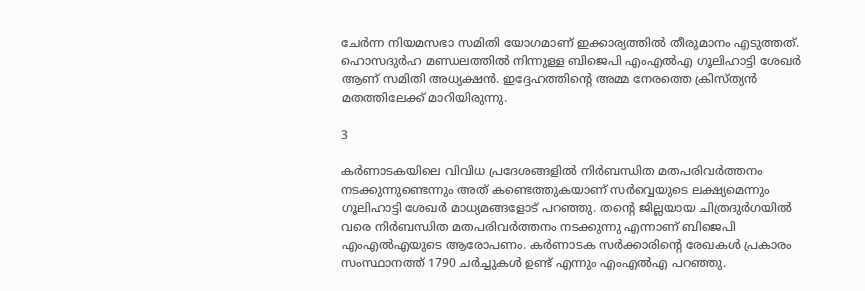ചേര്‍ന്ന നിയമസഭാ സമിതി യോഗമാണ് ഇക്കാര്യത്തില്‍ തീരുമാനം എടുത്തത്. ഹൊസദുര്‍ഹ മണ്ഡലത്തില്‍ നിന്നുള്ള ബിജെപി എംഎല്‍എ ഗൂലിഹാട്ടി ശേഖര്‍ ആണ് സമിതി അധ്യക്ഷന്‍. ഇദ്ദേഹത്തിന്റെ അമ്മ നേരത്തെ ക്രിസ്ത്യന്‍ മതത്തിലേക്ക് മാറിയിരുന്നു.

3

കര്‍ണാടകയിലെ വിവിധ പ്രദേശങ്ങളില്‍ നിര്‍ബന്ധിത മതപരിവര്‍ത്തനം നടക്കുന്നുണ്ടെന്നും അത് കണ്ടെത്തുകയാണ് സര്‍വ്വെയുടെ ലക്ഷ്യമെന്നും ഗൂലിഹാട്ടി ശേഖര്‍ മാധ്യമങ്ങളോട് പറഞ്ഞു. തന്റെ ജില്ലയായ ചിത്രദുര്‍ഗയില്‍ വരെ നിര്‍ബന്ധിത മതപരിവര്‍ത്തനം നടക്കുന്നു എന്നാണ് ബിജെപി എംഎല്‍എയുടെ ആരോപണം. കര്‍ണാടക സര്‍ക്കാരിന്റെ രേഖകള്‍ പ്രകാരം സംസ്ഥാനത്ത് 1790 ചര്‍ച്ചുകള്‍ ഉണ്ട് എന്നും എംഎല്‍എ പറഞ്ഞു.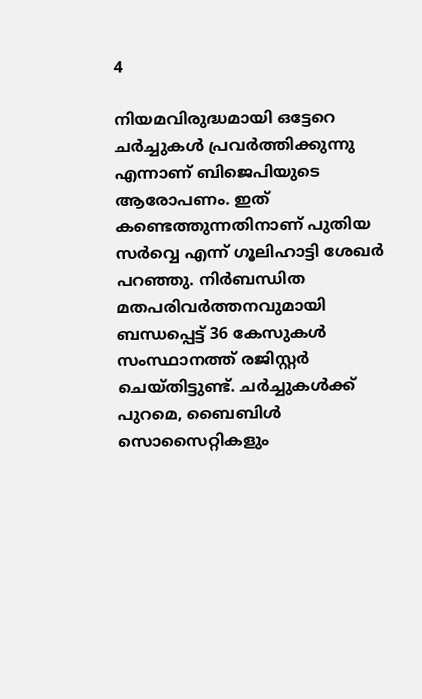4

നിയമവിരുദ്ധമായി ഒട്ടേറെ ചര്‍ച്ചുകള്‍ പ്രവര്‍ത്തിക്കുന്നു എന്നാണ് ബിജെപിയുടെ ആരോപണം. ഇത് കണ്ടെത്തുന്നതിനാണ് പുതിയ സര്‍വ്വെ എന്ന് ഗൂലിഹാട്ടി ശേഖര്‍ പറഞ്ഞു. നിര്‍ബന്ധിത മതപരിവര്‍ത്തനവുമായി ബന്ധപ്പെട്ട് 36 കേസുകള്‍ സംസ്ഥാനത്ത് രജിസ്റ്റര്‍ ചെയ്തിട്ടുണ്ട്. ചര്‍ച്ചുകള്‍ക്ക് പുറമെ, ബൈബിള്‍ സൊസൈറ്റികളും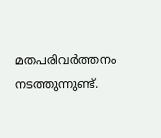മതപരിവര്‍ത്തനം നടത്തുന്നുണ്ട്.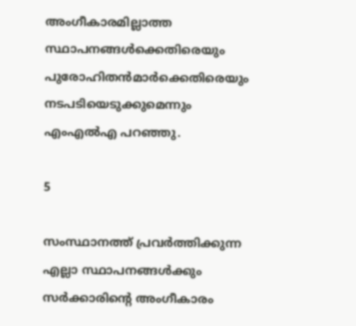അംഗീകാരമില്ലാത്ത സ്ഥാപനങ്ങള്‍ക്കെതിരെയും പുരോഹിതന്‍മാര്‍ക്കെതിരെയും നടപടിയെടുക്കുമെന്നും എംഎല്‍എ പറഞ്ഞു.

5

സംസ്ഥാനത്ത് പ്രവര്‍ത്തിക്കുന്ന എല്ലാ സ്ഥാപനങ്ങള്‍ക്കും സര്‍ക്കാരിന്റെ അംഗീകാരം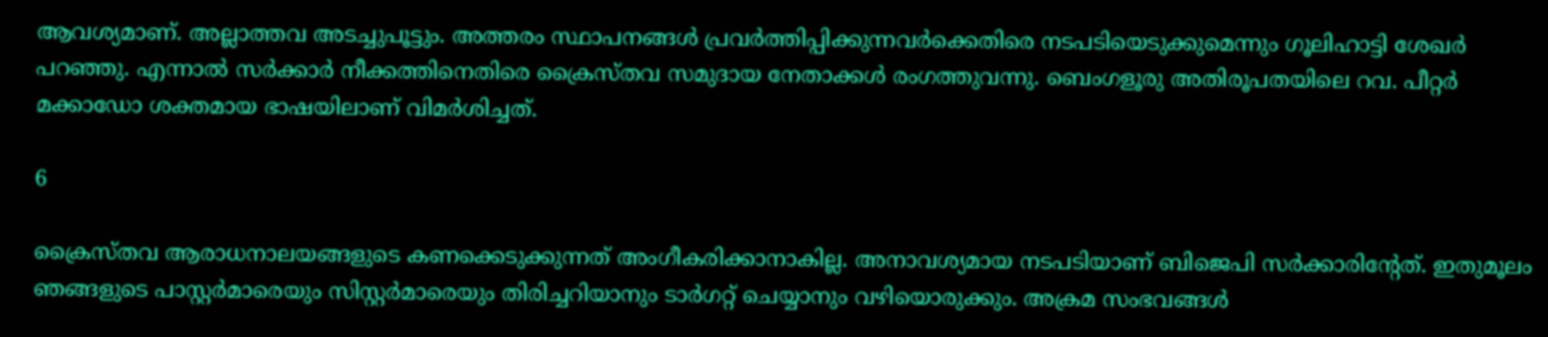ആവശ്യമാണ്. അല്ലാത്തവ അടച്ചുപൂട്ടും. അത്തരം സ്ഥാപനങ്ങള്‍ പ്രവര്‍ത്തിപ്പിക്കുന്നവര്‍ക്കെതിരെ നടപടിയെടുക്കുമെന്നും ഗൂലിഹാട്ടി ശേഖര്‍ പറഞ്ഞു. എന്നാല്‍ സര്‍ക്കാര്‍ നീക്കത്തിനെതിരെ ക്രൈസ്തവ സമുദായ നേതാക്കള്‍ രംഗത്തുവന്നു. ബെംഗളൂരു അതിരൂപതയിലെ റവ. പീറ്റര്‍ മക്കാഡോ ശക്തമായ ഭാഷയിലാണ് വിമര്‍ശിച്ചത്.

6

ക്രൈസ്തവ ആരാധനാലയങ്ങളുടെ കണക്കെടുക്കുന്നത് അംഗീകരിക്കാനാകില്ല. അനാവശ്യമായ നടപടിയാണ് ബിജെപി സര്‍ക്കാരിന്റേത്. ഇതുമൂലം ഞങ്ങളുടെ പാസ്റ്റര്‍മാരെയും സിസ്റ്റര്‍മാരെയും തിരിച്ചറിയാനും ടാര്‍ഗറ്റ് ചെയ്യാനും വഴിയൊരുക്കും. അക്രമ സംഭവങ്ങള്‍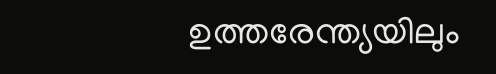ഉത്തരേന്ത്യയിലും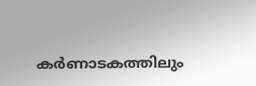കര്‍ണാടകത്തിലും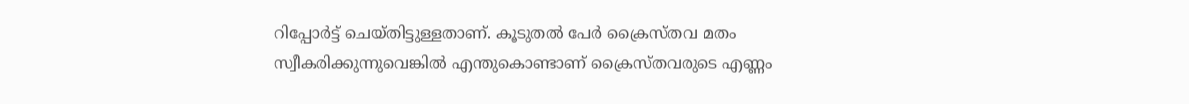റിപ്പോര്‍ട്ട് ചെയ്തിട്ടുള്ളതാണ്. കൂടുതല്‍ പേര്‍ ക്രൈസ്തവ മതം സ്വീകരിക്കുന്നുവെങ്കില്‍ എന്തുകൊണ്ടാണ് ക്രൈസ്തവരുടെ എണ്ണം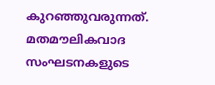കുറഞ്ഞുവരുന്നത്. മതമൗലികവാദ സംഘടനകളുടെ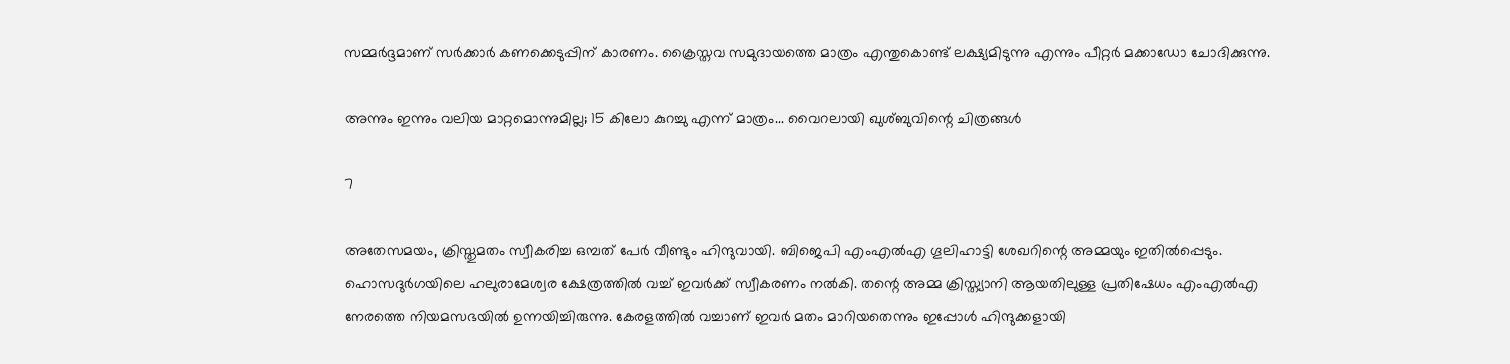സമ്മര്‍ദ്ദമാണ് സര്‍ക്കാര്‍ കണക്കെടുപ്പിന് കാരണം. ക്രൈസ്തവ സമുദായത്തെ മാത്രം എന്തുകൊണ്ട് ലക്ഷ്യമിടുന്നു എന്നും പീറ്റര്‍ മക്കാഡോ ചോദിക്കുന്നു.

അന്നും ഇന്നും വലിയ മാറ്റമൊന്നുമില്ല; 15 കിലോ കുറച്ചു എന്ന് മാത്രം... വൈറലായി ഖുശ്ബുവിന്റെ ചിത്രങ്ങള്‍

7

അതേസമയം, ക്രിസ്തുമതം സ്വീകരിച്ച ഒമ്പത് പേര്‍ വീണ്ടും ഹിന്ദുവായി. ബിജെപി എംഎല്‍എ ഗൂലിഹാട്ടി ശേഖറിന്റെ അമ്മയും ഇതില്‍പ്പെടും. ഹൊസദുര്‍ഗയിലെ ഹലുരാമേശ്വര ക്ഷേത്രത്തില്‍ വച്ച് ഇവര്‍ക്ക് സ്വീകരണം നല്‍കി. തന്റെ അമ്മ ക്രിസ്ത്യാനി ആയതിലുള്ള പ്രതിഷേധം എംഎല്‍എ നേരത്തെ നിയമസഭയില്‍ ഉന്നയിച്ചിരുന്നു. കേരളത്തില്‍ വച്ചാണ് ഇവര്‍ മതം മാറിയതെന്നും ഇപ്പോള്‍ ഹിന്ദുക്കളായി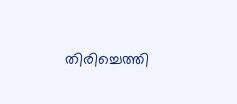തിരിച്ചെത്തി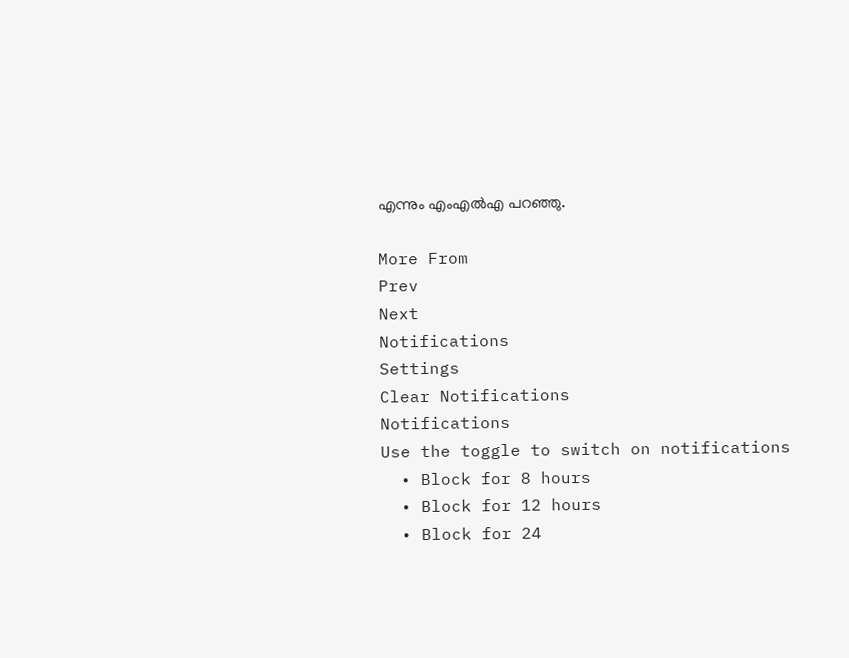എന്നും എംഎല്‍എ പറഞ്ഞു.

More From
Prev
Next
Notifications
Settings
Clear Notifications
Notifications
Use the toggle to switch on notifications
  • Block for 8 hours
  • Block for 12 hours
  • Block for 24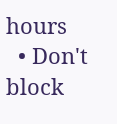hours
  • Don't block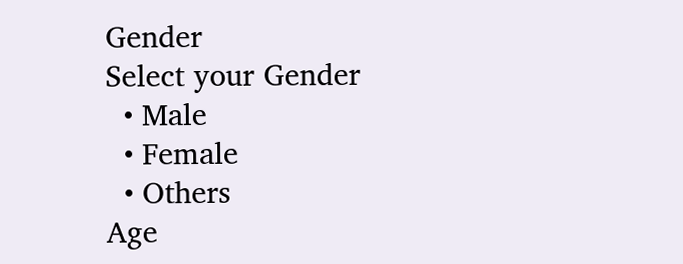Gender
Select your Gender
  • Male
  • Female
  • Others
Age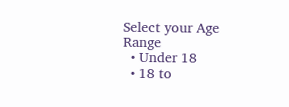Select your Age Range
  • Under 18
  • 18 to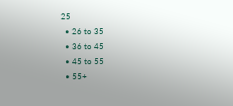25
  • 26 to 35
  • 36 to 45
  • 45 to 55
  • 55+